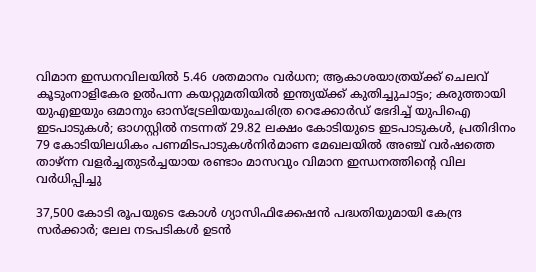വിമാന ഇന്ധനവിലയിൽ 5.46 ശതമാനം വർധന; ആകാശയാത്രയ്ക്ക് ചെലവ് കൂടുംനാളികേര ഉൽപന്ന കയറ്റുമതിയിൽ ഇന്ത്യയ്ക്ക് കുതിച്ചുചാട്ടം; കരുത്തായി യുഎഇയും ഒമാനും ഓസ്ട്രേലിയയുംചരിത്ര റെക്കോർഡ് ഭേദിച്ച് യുപിഐ ഇടപാടുകൾ; ഓഗസ്റ്റിൽ നടന്നത് 29.82 ലക്ഷം കോടിയുടെ ഇടപാടുകൾ, പ്രതിദിനം 79 കോടിയിലധികം പണമിടപാടുകൾനിര്‍മാണ മേഖലയില്‍ അഞ്ച് വര്‍ഷത്തെ താഴ്ന്ന വളര്‍ച്ചതുടർച്ചയായ രണ്ടാം മാസവും വിമാന ഇന്ധനത്തിൻ്റെ വില വർധിപ്പിച്ചു

37,500 കോടി രൂപയുടെ കോൾ ഗ്യാസിഫിക്കേഷൻ പദ്ധതിയുമായി കേന്ദ്ര സർക്കാർ; ലേല നടപടികൾ ഉടൻ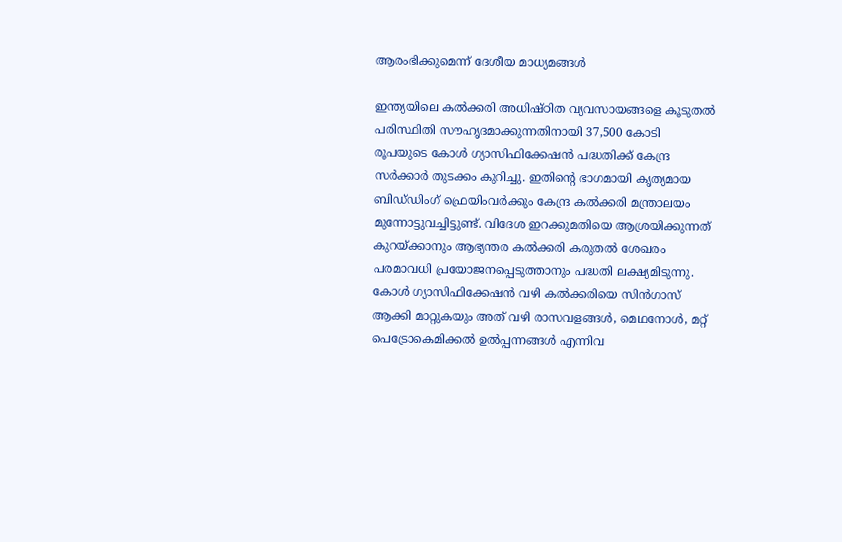ആരംഭിക്കുമെന്ന് ദേശീയ മാധ്യമങ്ങൾ

ഇന്ത്യയിലെ കൽക്കരി അധിഷ്ഠിത വ്യവസായങ്ങളെ കൂടുതൽ പരിസ്ഥിതി സൗഹൃദമാക്കുന്നതിനായി 37,500 കോടി രൂപയുടെ കോൾ ഗ്യാസിഫിക്കേഷൻ പദ്ധതിക്ക് കേന്ദ്ര സർക്കാർ തുടക്കം കുറിച്ചു. ഇതിന്റെ ഭാഗമായി കൃത്യമായ ബിഡ്‌ഡിംഗ് ഫ്രെയിംവർക്കും കേന്ദ്ര കൽക്കരി മന്ത്രാലയം മുന്നോട്ടുവച്ചിട്ടുണ്ട്. വിദേശ ഇറക്കുമതിയെ ആശ്രയിക്കുന്നത് കുറയ്ക്കാനും ആഭ്യന്തര കൽക്കരി കരുതൽ ശേഖരം പരമാവധി പ്രയോജനപ്പെടുത്താനും പദ്ധതി ലക്ഷ്യമിടുന്നു.  കോൾ ഗ്യാസിഫിക്കേഷൻ വഴി കൽക്കരിയെ സിൻഗാസ് ആക്കി മാറ്റുകയും അത് വഴി രാസവളങ്ങൾ, മെഥനോൾ, മറ്റ് പെട്രോകെമിക്കൽ ഉൽപ്പന്നങ്ങൾ എന്നിവ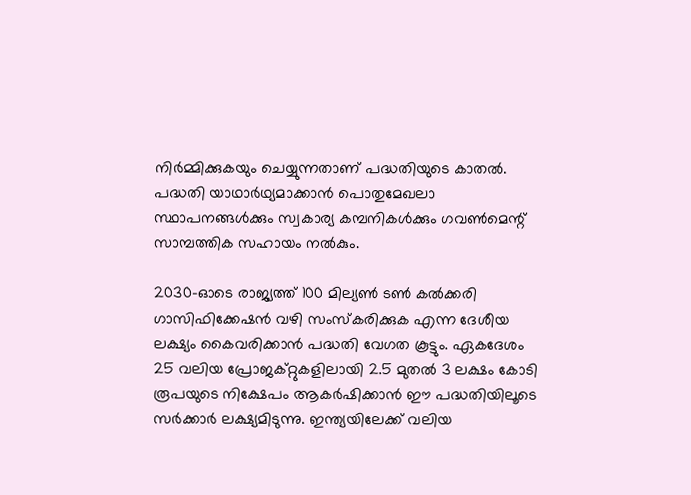നിർമ്മിക്കുകയും ചെയ്യുന്നതാണ് പദ്ധതിയുടെ കാതൽ. പദ്ധതി യാഥാർഥ്യമാക്കാൻ പൊതുമേഖലാ സ്ഥാപനങ്ങൾക്കും സ്വകാര്യ കമ്പനികൾക്കും ഗവൺമെന്റ് സാമ്പത്തിക സഹായം നൽകും.

2030-ഓടെ രാജ്യത്ത് 100 മില്യൺ ടൺ കൽക്കരി ഗാസിഫിക്കേഷൻ വഴി സംസ്‌കരിക്കുക എന്ന ദേശീയ ലക്ഷ്യം കൈവരിക്കാൻ പദ്ധതി വേഗത കൂട്ടും. ഏകദേശം 25 വലിയ പ്രോജക്റ്റുകളിലായി 2.5 മുതൽ 3 ലക്ഷം കോടി രൂപയുടെ നിക്ഷേപം ആകർഷിക്കാൻ ഈ പദ്ധതിയിലൂടെ സർക്കാർ ലക്ഷ്യമിടുന്നു. ഇന്ത്യയിലേക്ക് വലിയ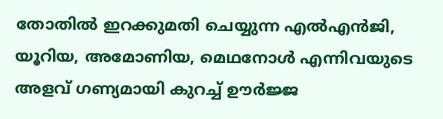തോതിൽ ഇറക്കുമതി ചെയ്യുന്ന എൽഎൻജി, യൂറിയ, അമോണിയ, മെഥനോൾ എന്നിവയുടെ അളവ് ഗണ്യമായി കുറച്ച് ഊർജ്ജ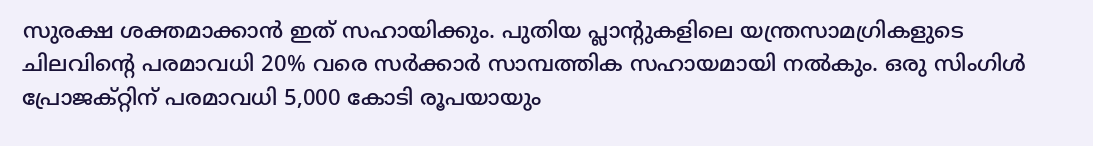സുരക്ഷ ശക്തമാക്കാൻ ഇത് സഹായിക്കും. പുതിയ പ്ലാന്റുകളിലെ യന്ത്രസാമഗ്രികളുടെ ചിലവിന്റെ പരമാവധി 20% വരെ സർക്കാർ സാമ്പത്തിക സഹായമായി നൽകും. ഒരു സിംഗിൾ പ്രോജക്റ്റിന് പരമാവധി 5,000 കോടി രൂപയായും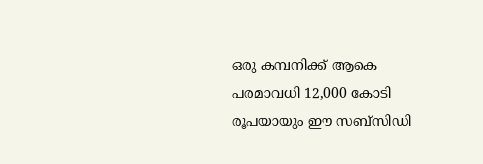ഒരു കമ്പനിക്ക് ആകെ പരമാവധി 12,000 കോടി രൂപയായും ഈ സബ്‌സിഡി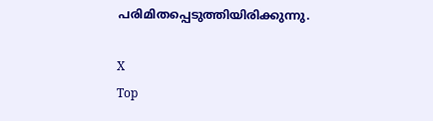പരിമിതപ്പെടുത്തിയിരിക്കുന്നു.

X
Top